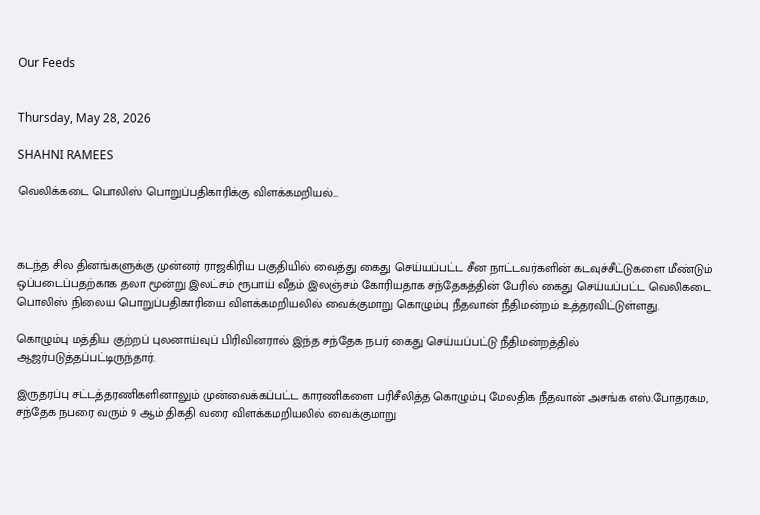Our Feeds


Thursday, May 28, 2026

SHAHNI RAMEES

வெலிக்கடை பொலிஸ் பொறுப்பதிகாரிக்கு விளக்கமறியல்...



கடந்த சில தினங்களுக்கு முன்னர் ராஜகிரிய பகுதியில் வைத்து கைது செய்யப்பட்ட சீன நாட்டவர்களின் கடவுச்சீட்டுகளை மீண்டும் ஒப்படைப்பதற்காக தலா மூன்று இலட்சம் ரூபாய் வீதம் இலஞ்சம் கோரியதாக சந்தேகத்தின் பேரில் கைது செய்யப்பட்ட வெலிகடை பொலிஸ் நிலைய பொறுப்பதிகாரியை விளக்கமறியலில் வைக்குமாறு கொழும்பு நீதவான் நீதிமன்றம் உத்தரவிட்டுள்ளது.

கொழும்பு மத்திய குற்றப் புலனாய்வுப் பிரிவினரால் இந்த சந்தேக நபர் கைது செய்யப்பட்டு நீதிமன்றத்தில் ஆஜர்படுத்தப்பட்டிருந்தார்.

இருதரப்பு சட்டத்தரணிகளினாலும் முன்வைக்கப்பட்ட காரணிகளை பரிசீலித்த கொழும்பு மேலதிக நீதவான் அசங்க எஸ்.போதரகம, சந்தேக நபரை வரும் 9 ஆம் திகதி வரை விளக்கமறியலில் வைக்குமாறு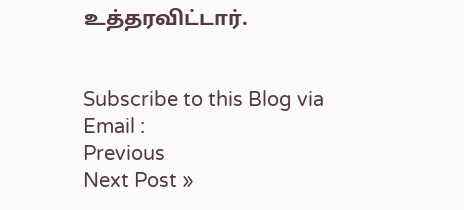உத்தரவிட்டார்.


Subscribe to this Blog via Email :
Previous
Next Post »